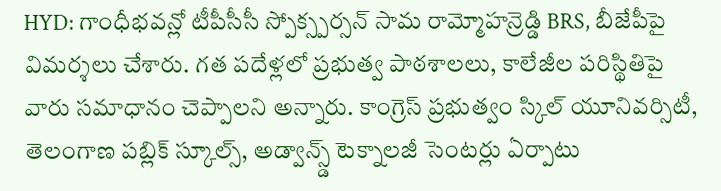HYD: గాంధీభవన్లో టీపీసీసీ స్పోక్స్పర్సన్ సామ రామ్మోహన్రెడ్డి BRS, బీజేపీపై విమర్శలు చేశారు. గత పదేళ్లలో ప్రభుత్వ పాఠశాలలు, కాలేజీల పరిస్థితిపై వారు సమాధానం చెప్పాలని అన్నారు. కాంగ్రెస్ ప్రభుత్వం స్కిల్ యూనివర్సిటీ, తెలంగాణ పబ్లిక్ స్కూల్స్, అడ్వాన్స్డ్ టెక్నాలజీ సెంటర్లు ఏర్పాటు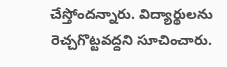చేస్తోందన్నారు. విద్యార్థులను రెచ్చగొట్టవద్దని సూచించారు.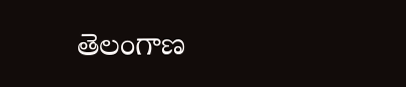తెలంగాణ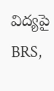విద్యపై BRS,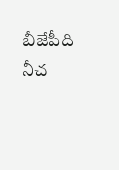బీజేపీది నీచ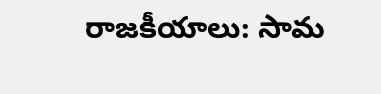రాజకీయాలు: సామ